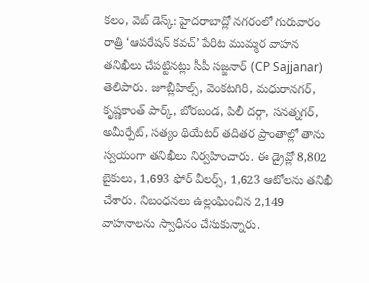కలం, వెబ్ డెస్క్: హైదరాబాద్లో నగరంలో గురువారం రాత్రి ‘ఆపరేషన్ కవచ్’ పేరిట ముమ్మర వాహన తనిఖీలు చేపట్టినట్లు సీపీ సజ్జనార్ (CP Sajjanar) తెలిపారు. జూబ్లీహిల్స్, వెంకటగిరి, మధురానగర్, కృష్ణకాంత్ పార్క్, బోరబండ, పిలీ దర్గా, సనత్నగర్, అమీర్పేట్, సత్యం థియేటర్ తదితర ప్రాంతాల్లో తాను స్వయంగా తనిఖీలు నిర్వహించారు. ఈ డ్రైవ్లో 8,802 బైకులు, 1,693 ఫోర్ వీలర్స్, 1,623 ఆటోలను తనిఖీ చేశారు. నిబంధనలు ఉల్లంఘించిన 2,149 వాహనాలను స్వాధీనం చేసుకున్నారు.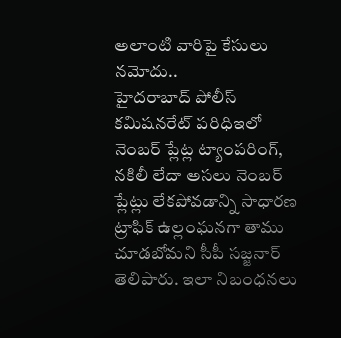అలాంటి వారిపై కేసులు నమోదు..
హైదరాబాద్ పోలీస్ కమిషనరేట్ పరిధిఇలో నెంబర్ ప్లేట్ల ట్యాంపరింగ్, నకిలీ లేదా అసలు నెంబర్ ప్లేట్లు లేకపోవడాన్ని సాధారణ ట్రాఫిక్ ఉల్లంఘనగా తాము చూడబోమని సీపీ సజ్జనార్ తెలిపారు. ఇలా నిబంధనలు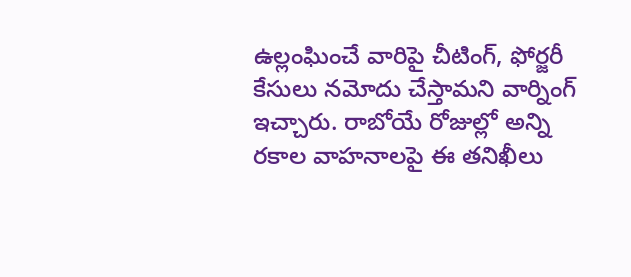ఉల్లంఘించే వారిపై చీటింగ్, ఫోర్జరీ కేసులు నమోదు చేస్తామని వార్నింగ్ ఇచ్చారు. రాబోయే రోజుల్లో అన్ని రకాల వాహనాలపై ఈ తనిఖీలు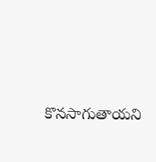కొనసాగుతాయని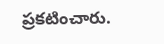ప్రకటించారు.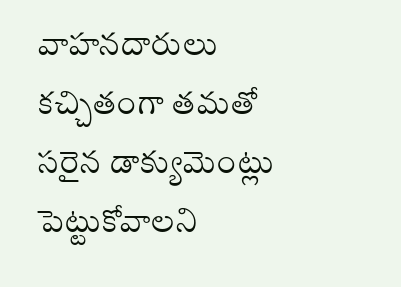వాహనదారులు కచ్చితంగా తమతో సరైన డాక్యుమెంట్లు పెట్టుకోవాలని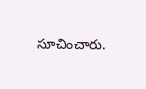సూచించారు.